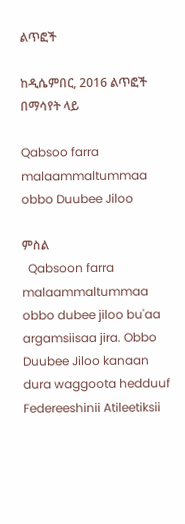ልጥፎች

ከዲሴምበር, 2016 ልጥፎች በማሳየት ላይ

Qabsoo farra malaammaltummaa obbo Duubee Jiloo

ምስል
  Qabsoon farra malaammaltummaa obbo dubee jiloo bu'aa argamsiisaa jira. Obbo Duubee Jiloo kanaan dura waggoota hedduuf Federeeshinii Atileetiksii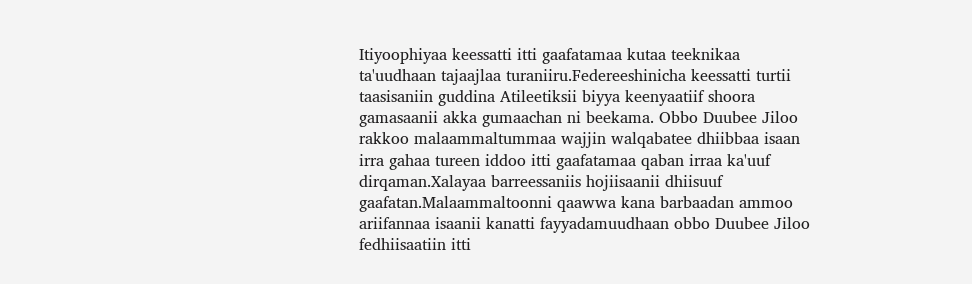Itiyoophiyaa keessatti itti gaafatamaa kutaa teeknikaa ta'uudhaan tajaajlaa turaniiru.Federeeshinicha keessatti turtii taasisaniin guddina Atileetiksii biyya keenyaatiif shoora gamasaanii akka gumaachan ni beekama. Obbo Duubee Jiloo rakkoo malaammaltummaa wajjin walqabatee dhiibbaa isaan irra gahaa tureen iddoo itti gaafatamaa qaban irraa ka'uuf dirqaman.Xalayaa barreessaniis hojiisaanii dhiisuuf gaafatan.Malaammaltoonni qaawwa kana barbaadan ammoo ariifannaa isaanii kanatti fayyadamuudhaan obbo Duubee Jiloo fedhiisaatiin itti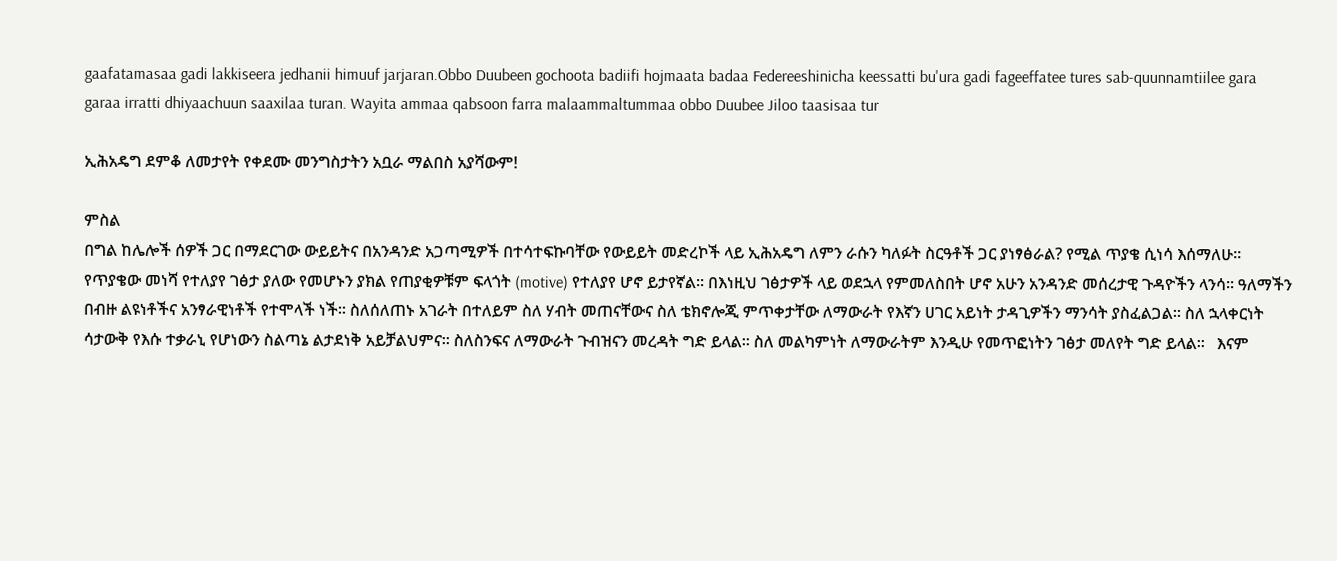gaafatamasaa gadi lakkiseera jedhanii himuuf jarjaran.Obbo Duubeen gochoota badiifi hojmaata badaa Federeeshinicha keessatti bu'ura gadi fageeffatee tures sab-quunnamtiilee gara garaa irratti dhiyaachuun saaxilaa turan. Wayita ammaa qabsoon farra malaammaltummaa obbo Duubee Jiloo taasisaa tur

ኢሕአዴግ ደምቆ ለመታየት የቀደሙ መንግስታትን አቧራ ማልበስ አያሻውም!

ምስል
በግል ከሌሎች ሰዎች ጋር በማደርገው ውይይትና በአንዳንድ አጋጣሚዎች በተሳተፍኩባቸው የውይይት መድረኮች ላይ ኢሕአዴግ ለምን ራሱን ካለፉት ስርዓቶች ጋር ያነፃፅራል? የሚል ጥያቄ ሲነሳ እሰማለሁ፡፡ የጥያቄው መነሻ የተለያየ ገፅታ ያለው የመሆኑን ያክል የጠያቂዎቹም ፍላጎት (motive) የተለያየ ሆኖ ይታየኛል፡፡ በእነዚህ ገፅታዎች ላይ ወደኋላ የምመለስበት ሆኖ አሁን አንዳንድ መሰረታዊ ጉዳዮችን ላንሳ፡፡ ዓለማችን በብዙ ልዩነቶችና አንፃራዊነቶች የተሞላች ነች፡፡ ስለሰለጠኑ አገራት በተለይም ስለ ሃብት መጠናቸውና ስለ ቴክኖሎጂ ምጥቀታቸው ለማውራት የእኛን ሀገር አይነት ታዳጊዎችን ማንሳት ያስፈልጋል፡፡ ስለ ኋላቀርነት ሳታውቅ የእሱ ተቃራኒ የሆነውን ስልጣኔ ልታደነቅ አይቻልህምና፡፡ ስለስንፍና ለማውራት ጉብዝናን መረዳት ግድ ይላል፡፡ ስለ መልካምነት ለማውራትም እንዲሁ የመጥፎነትን ገፅታ መለየት ግድ ይላል፡፡   እናም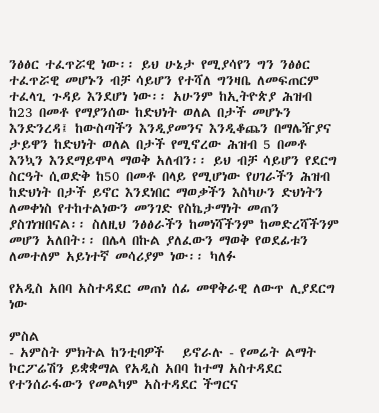ንፅፅር ተፈጥሯዊ ነው፡፡ ይህ ሁኔታ የሚያሳየን ግን ንፅፅር ተፈጥሯዊ መሆኑን ብቻ ሳይሆን የተሻለ ግንዛቤ ለመፍጠርም ተፈላጊ ጉዳይ እንደሆነ ነው፡፡ አሁንም ከኢትዮጵያ ሕዝብ ከ23 በመቶ የማያንሰው ከድህነት ወለል በታች መሆኑን እንድንረዳ፤ ከውስጣችን እንዲያመንና እንዲቆጨን በማሌዥያና ታይዋን ከድህነት ወለል በታች የሚኖረው ሕዝብ 5 በመቶ እንኳን እንደማይሞላ ማወቅ አለብን፡፡ ይህ ብቻ ሳይሆን የደርግ ስርዓት ሲወድቅ ከ50 በመቶ በላይ የሚሆነው የሀገራችን ሕዝብ ከድህነት በታች ይኖር እንደነበር ማወቃችን እስካሁን ድህነትን ለመቀነስ የተከተልነውን መንገድ የስኬታማነት መጠን ያስገነዝበናል፡፡ ስለዚህ ንፅፅራችን ከመነሻችንም ከመድረሻችንም መሆን አለበት፡፡ በሌላ በኩል ያለፈውን ማወቅ የወደፊቱን ለመተለም አይነተኛ መሳሪያም ነው፡፡ ካለፉ

የአዲስ አበባ አስተዳደር መጠነ ሰፊ መዋቅራዊ ለውጥ ሊያደርግ ነው

ምስል
- አምስት ምክትል ከንቲባዎች   ይኖራሉ - የመሬት ልማት ኮርፖሬሽን ይቋቋማል የአዲስ አበባ ከተማ አስተዳደር የተንሰራፋውን የመልካም አስተዳደር ችግርና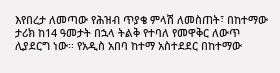እየበረታ ለመጣው የሕዝብ ጥያቄ ምላሽ ለመስጠት፣ በከተማው ታሪክ ከ14 ዓመታት በኋላ ትልቅ የተባለ የመዋቅር ለውጥ ሊያደርግ ነው፡፡ የአዲስ አበባ ከተማ አስተደደር በከተማው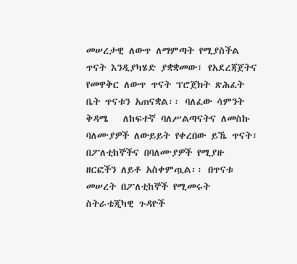መሠረታዊ ለውጥ ለማምጣት የሚያስችል ጥናት እንዲያካሄድ ያቋቋመው፣ የአደረጃጀትና የመዋቅር ለውጥ ጥናት ፕሮጀክት ጽሕፈት ቤት ጥናቱን አጠናቋል፡፡ ባለፈው ሳምንት ቅዳሜ   ለከፍተኛ ባለሥልጣናትና ለመስኩ ባለሙያዎች ለውይይት የቀረበው ይኼ ጥናት፣ በፖለቲከኞችና በባለሙያዎች የሚያዙ ዘርፎችን ለይቶ አስቀምጧል፡፡ በጥናቱ መሠረት በፖለቲከኞች የሚመሩት ስትራቴጂካዊ ጉዳዮች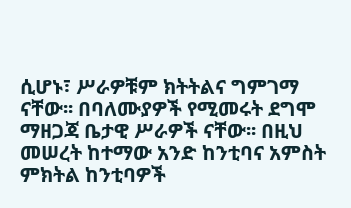ሲሆኑ፣ ሥራዎቹም ክትትልና ግምገማ ናቸው፡፡ በባለሙያዎች የሚመሩት ደግሞ ማዘጋጃ ቤታዊ ሥራዎች ናቸው፡፡ በዚህ መሠረት ከተማው አንድ ከንቲባና አምስት ምክትል ከንቲባዎች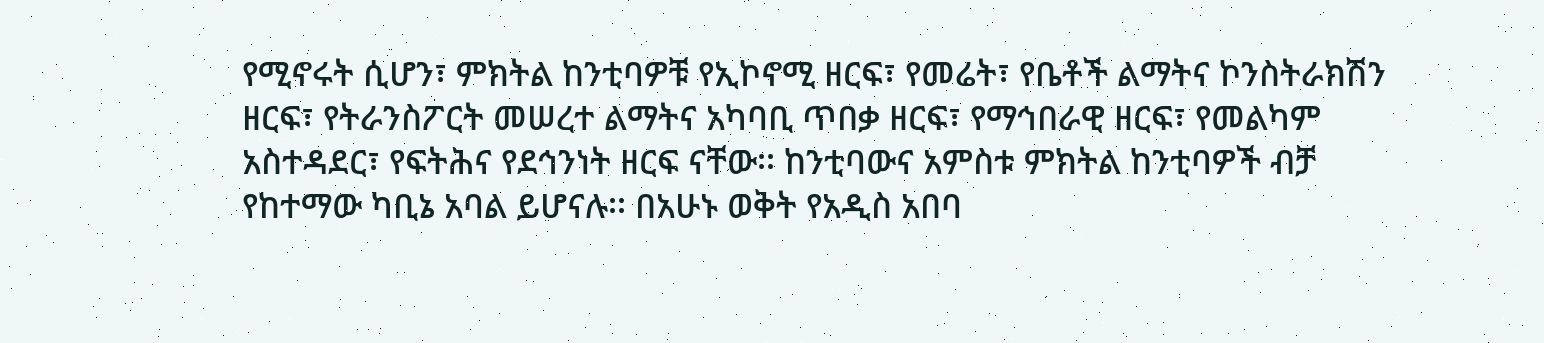የሚኖሩት ሲሆን፣ ምክትል ከንቲባዎቹ የኢኮኖሚ ዘርፍ፣ የመሬት፣ የቤቶች ልማትና ኮንስትራክሽን ዘርፍ፣ የትራንስፖርት መሠረተ ልማትና አካባቢ ጥበቃ ዘርፍ፣ የማኅበራዊ ዘርፍ፣ የመልካም አስተዳደር፣ የፍትሕና የደኅንነት ዘርፍ ናቸው፡፡ ከንቲባውና አምስቱ ምክትል ከንቲባዎች ብቻ የከተማው ካቢኔ አባል ይሆናሉ፡፡ በአሁኑ ወቅት የአዲስ አበባ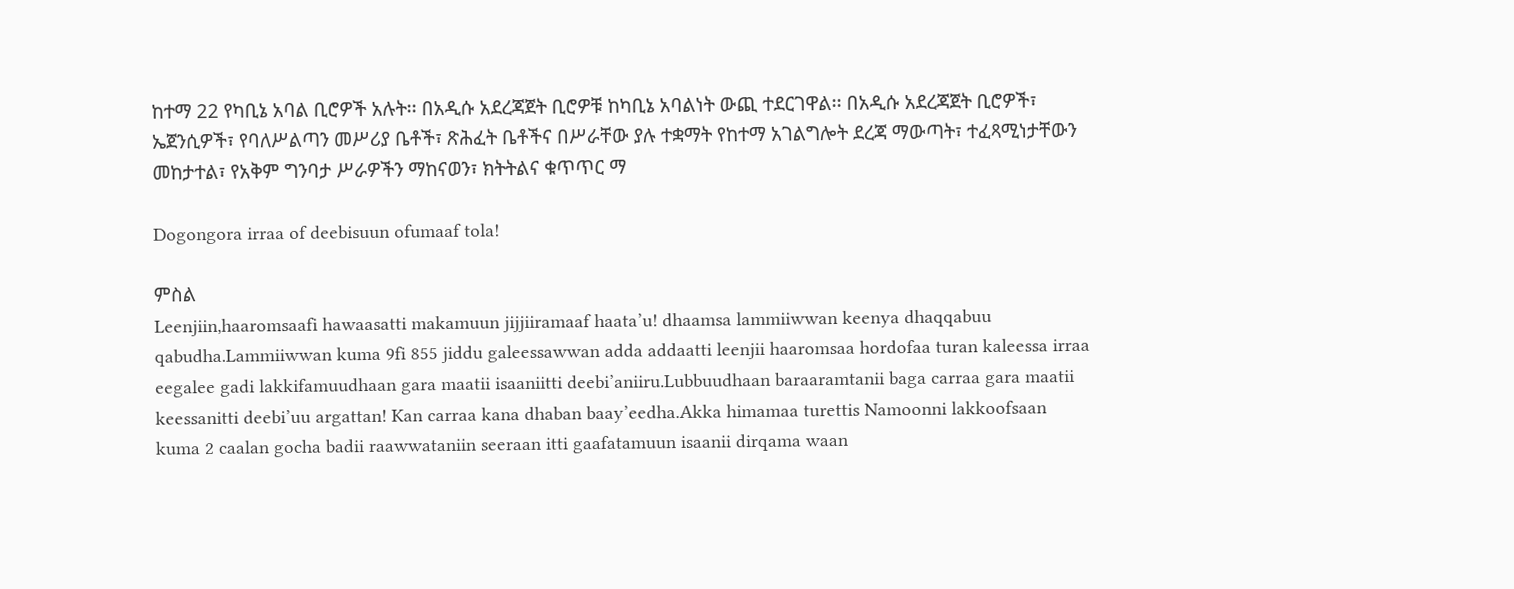ከተማ 22 የካቢኔ አባል ቢሮዎች አሉት፡፡ በአዲሱ አደረጃጀት ቢሮዎቹ ከካቢኔ አባልነት ውጪ ተደርገዋል፡፡ በአዲሱ አደረጃጀት ቢሮዎች፣ ኤጀንሲዎች፣ የባለሥልጣን መሥሪያ ቤቶች፣ ጽሕፈት ቤቶችና በሥራቸው ያሉ ተቋማት የከተማ አገልግሎት ደረጃ ማውጣት፣ ተፈጻሚነታቸውን መከታተል፣ የአቅም ግንባታ ሥራዎችን ማከናወን፣ ክትትልና ቁጥጥር ማ

Dogongora irraa of deebisuun ofumaaf tola!

ምስል
Leenjiin,haaromsaafi hawaasatti makamuun jijjiiramaaf haata’u! dhaamsa lammiiwwan keenya dhaqqabuu qabudha.Lammiiwwan kuma 9fi 855 jiddu galeessawwan adda addaatti leenjii haaromsaa hordofaa turan kaleessa irraa eegalee gadi lakkifamuudhaan gara maatii isaaniitti deebi’aniiru.Lubbuudhaan baraaramtanii baga carraa gara maatii keessanitti deebi’uu argattan! Kan carraa kana dhaban baay’eedha.Akka himamaa turettis Namoonni lakkoofsaan kuma 2 caalan gocha badii raawwataniin seeraan itti gaafatamuun isaanii dirqama waan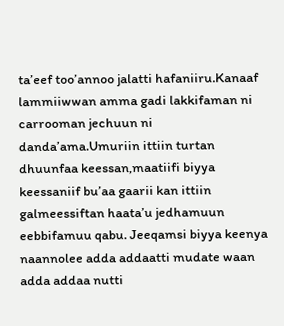ta’eef too’annoo jalatti hafaniiru.Kanaaf lammiiwwan amma gadi lakkifaman ni carrooman jechuun ni danda’ama.Umuriin ittiin turtan dhuunfaa keessan,maatiifi biyya keessaniif bu’aa gaarii kan ittiin galmeessiftan haata’u jedhamuun eebbifamuu qabu. Jeeqamsi biyya keenya naannolee adda addaatti mudate waan adda addaa nutti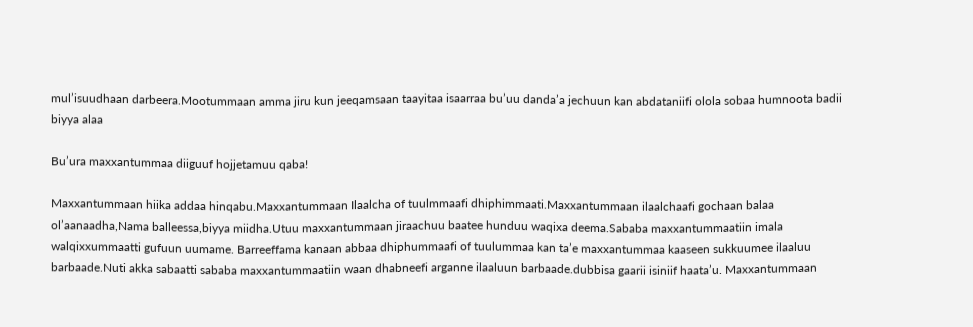mul’isuudhaan darbeera.Mootummaan amma jiru kun jeeqamsaan taayitaa isaarraa bu’uu danda’a jechuun kan abdataniifi olola sobaa humnoota badii biyya alaa

Bu’ura maxxantummaa diiguuf hojjetamuu qaba!

Maxxantummaan hiika addaa hinqabu.Maxxantummaan Ilaalcha of tuulmmaafi dhiphimmaati.Maxxantummaan ilaalchaafi gochaan balaa ol’aanaadha,Nama balleessa,biyya miidha.Utuu maxxantummaan jiraachuu baatee hunduu waqixa deema.Sababa maxxantummaatiin imala walqixxummaatti gufuun uumame. Barreeffama kanaan abbaa dhiphummaafi of tuulummaa kan ta’e maxxantummaa kaaseen sukkuumee ilaaluu barbaade.Nuti akka sabaatti sababa maxxantummaatiin waan dhabneefi arganne ilaaluun barbaade.dubbisa gaarii isiniif haata’u. Maxxantummaan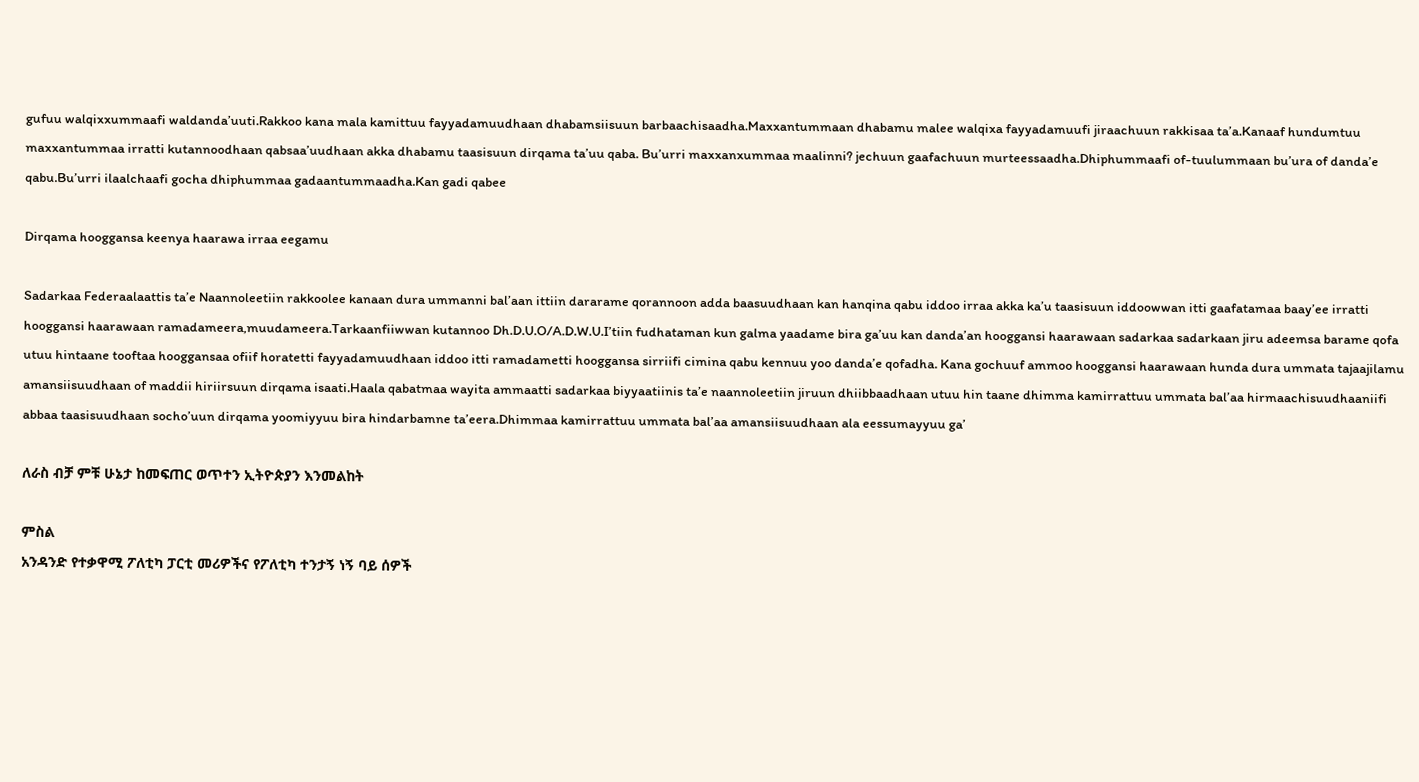gufuu walqixxummaafi waldanda’uuti.Rakkoo kana mala kamittuu fayyadamuudhaan dhabamsiisuun barbaachisaadha.Maxxantummaan dhabamu malee walqixa fayyadamuufi jiraachuun rakkisaa ta’a.Kanaaf hundumtuu maxxantummaa irratti kutannoodhaan qabsaa’uudhaan akka dhabamu taasisuun dirqama ta’uu qaba. Bu’urri maxxanxummaa maalinni? jechuun gaafachuun murteessaadha.Dhiphummaafi of-tuulummaan bu’ura of danda’e qabu.Bu’urri ilaalchaafi gocha dhiphummaa gadaantummaadha.Kan gadi qabee

Dirqama hooggansa keenya haarawa irraa eegamu

Sadarkaa Federaalaattis ta’e Naannoleetiin rakkoolee kanaan dura ummanni bal’aan ittiin dararame qorannoon adda baasuudhaan kan hanqina qabu iddoo irraa akka ka’u taasisuun iddoowwan itti gaafatamaa baay’ee irratti hooggansi haarawaan ramadameera,muudameera.Tarkaanfiiwwan kutannoo Dh.D.U.O/A.D.W.U.I’tiin fudhataman kun galma yaadame bira ga’uu kan danda’an hooggansi haarawaan sadarkaa sadarkaan jiru adeemsa barame qofa utuu hintaane tooftaa hooggansaa ofiif horatetti fayyadamuudhaan iddoo itti ramadametti hooggansa sirriifi cimina qabu kennuu yoo danda’e qofadha. Kana gochuuf ammoo hooggansi haarawaan hunda dura ummata tajaajilamu amansiisuudhaan of maddii hiriirsuun dirqama isaati.Haala qabatmaa wayita ammaatti sadarkaa biyyaatiinis ta’e naannoleetiin jiruun dhiibbaadhaan utuu hin taane dhimma kamirrattuu ummata bal’aa hirmaachisuudhaaniifi abbaa taasisuudhaan socho’uun dirqama yoomiyyuu bira hindarbamne ta’eera.Dhimmaa kamirrattuu ummata bal’aa amansiisuudhaan ala eessumayyuu ga’

ለራስ ብቻ ምቹ ሁኔታ ከመፍጠር ወጥተን ኢትዮጵያን እንመልከት

ምስል
አንዳንድ የተቃዋሚ ፖለቲካ ፓርቲ መሪዎችና የፖለቲካ ተንታኝ ነኝ ባይ ሰዎች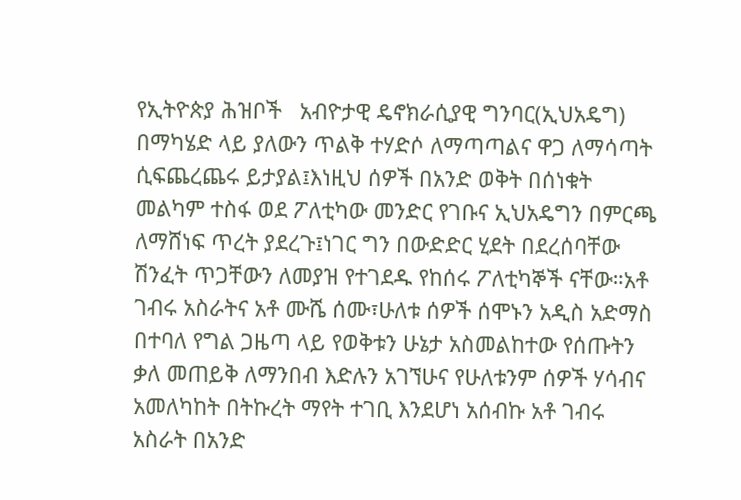የኢትዮጵያ ሕዝቦች   አብዮታዊ ዴኖክራሲያዊ ግንባር(ኢህአዴግ) በማካሄድ ላይ ያለውን ጥልቅ ተሃድሶ ለማጣጣልና ዋጋ ለማሳጣት ሲፍጨረጨሩ ይታያል፤እነዚህ ሰዎች በአንድ ወቅት በሰነቁት መልካም ተስፋ ወደ ፖለቲካው መንድር የገቡና ኢህአዴግን በምርጫ ለማሸነፍ ጥረት ያደረጉ፤ነገር ግን በውድድር ሂደት በደረሰባቸው ሽንፈት ጥጋቸውን ለመያዝ የተገደዱ የከሰሩ ፖለቲካኞች ናቸው።አቶ ገብሩ አስራትና አቶ ሙሼ ሰሙ፣ሁለቱ ሰዎች ሰሞኑን አዲስ አድማስ በተባለ የግል ጋዜጣ ላይ የወቅቱን ሁኔታ አስመልከተው የሰጡትን ቃለ መጠይቅ ለማንበብ እድሉን አገኘሁና የሁለቱንም ሰዎች ሃሳብና አመለካከት በትኩረት ማየት ተገቢ እንደሆነ አሰብኩ አቶ ገብሩ አስራት በአንድ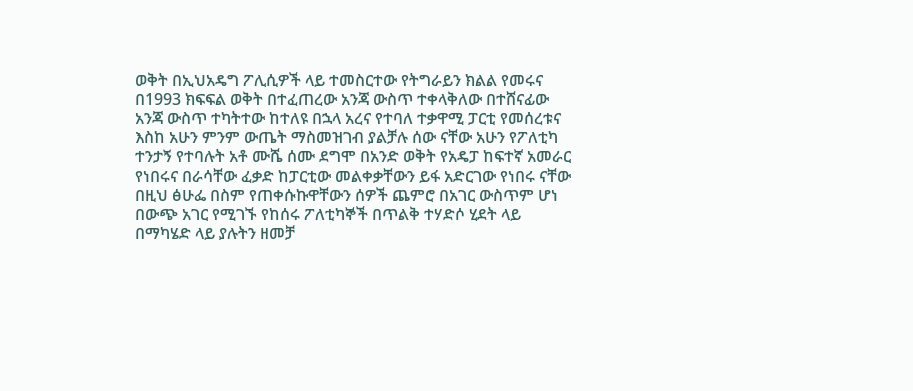ወቅት በኢህአዴግ ፖሊሲዎች ላይ ተመስርተው የትግራይን ክልል የመሩና በ1993 ክፍፍል ወቅት በተፈጠረው አንጃ ውስጥ ተቀላቅለው በተሸናፊው አንጃ ውስጥ ተካትተው ከተለዩ በኋላ አረና የተባለ ተቃዋሚ ፓርቲ የመሰረቱና እስከ አሁን ምንም ውጤት ማስመዝገብ ያልቻሉ ሰው ናቸው አሁን የፖለቲካ ተንታኝ የተባሉት አቶ ሙሼ ሰሙ ደግሞ በአንድ ወቅት የአዴፓ ከፍተኛ አመራር የነበሩና በራሳቸው ፈቃድ ከፓርቲው መልቀቃቸውን ይፋ አድርገው የነበሩ ናቸው በዚህ ፅሁፌ በስም የጠቀሱኩዋቸውን ሰዎች ጨምሮ በአገር ውስጥም ሆነ በውጭ አገር የሚገኙ የከሰሩ ፖለቲካኞች በጥልቅ ተሃድሶ ሂደት ላይ በማካሄድ ላይ ያሉትን ዘመቻ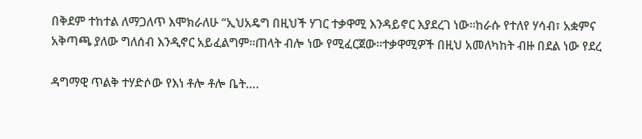በቅደም ተከተል ለማጋለጥ እሞክራለሁ “ኢህአዴግ በዚህች ሃገር ተቃዋሚ እንዳይኖር እያደረገ ነው፡፡ከራሱ የተለየ ሃሳብ፣ አቋምና አቅጣጫ ያለው ግለሰብ እንዲኖር አይፈልግም፡፡ጠላት ብሎ ነው የሚፈርጀው።ተቃዋሚዎች በዚህ አመለካከት ብዙ በደል ነው የደረ

ዳግማዊ ጥልቅ ተሃድሶው የእነ ቶሎ ቶሎ ቤት….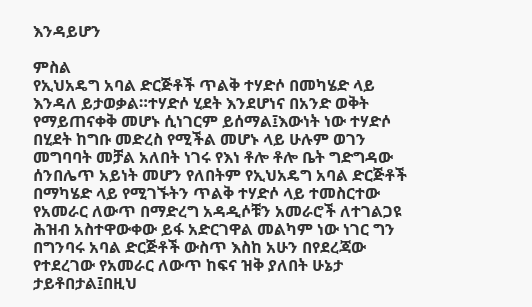እንዳይሆን

ምስል
የኢህአዴግ አባል ድርጅቶች ጥልቅ ተሃድሶ በመካሄድ ላይ እንዳለ ይታወቃል።ተሃድሶ ሂደት እንደሆነና በአንድ ወቅት የማይጠናቀቅ መሆኑ ሲነገርም ይሰማል፤እውነት ነው ተሃድሶ በሂደት ከግቡ መድረስ የሚችል መሆኑ ላይ ሁሉም ወገን መግባባት መቻል አለበት ነገሩ የእነ ቶሎ ቶሎ ቤት ግድግዳው ሰንበሌጥ አይነት መሆን የለበትም የኢህአዴግ አባል ድርጅቶች በማካሄድ ላይ የሚገኙትን ጥልቅ ተሃድሶ ላይ ተመስርተው የአመራር ለውጥ በማድረግ አዳዲሶቹን አመራሮች ለተገልጋዩ ሕዝብ አስተዋውቀው ይፋ አድርገዋል መልካም ነው ነገር ግን በግንባሩ አባል ድርጅቶች ውስጥ እስከ አሁን በየደረጃው የተደረገው የአመራር ለውጥ ከፍና ዝቅ ያለበት ሁኔታ ታይቶበታል፤በዚህ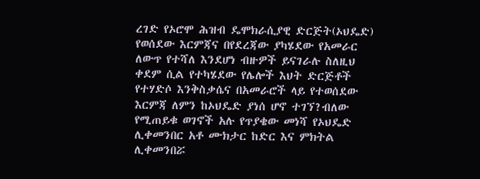ረገድ የኦሮሞ ሕዝብ ዴሞክራሲያዊ ድርጅት(ኦህዴድ) የወሰደው እርምጃና በየደረጃው ያካሄደው የአመራር ለውጥ የተሻለ እንደሆነ ብዙዎች ይናገራሉ ስለዚህ ቀደም ሲል የተካሄደው የሌሎች እህት ድርጅቶች የተሃድሶ እንቅስቃሴና በአመራሮች ላይ የተወሰደው እርምጃ ለምን ከኦህዴድ ያነሰ ሆኖ ተገኘ?ብለው የሚጠይቁ ወገኖች አሉ የጥያቄው መነሻ የኦህዴድ ሊቀመንበር አቶ ሙክታር ከድር እና ምክትል ሊቀመንበሯ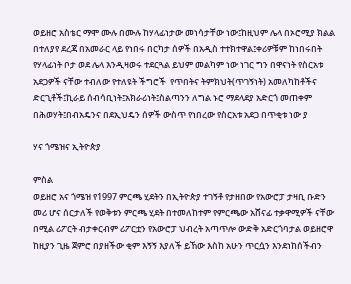ወይዘሮ አስቴር ማሞ ሙሉ በሙሉ ከሃላፊነታው መነሳታቸው ነው፤ከዚህም ሌላ በኦሮሚያ ክልል በተለያየ ደረጃ በአመራር ላይ የነበሩ በርካታ ሰዎች በአዲስ ተተክተዋል፤ቀሪዎቹም ከነበሩበት የሃላፊነት ቦታ ወደ ሌላ እንዲዛወሩ ተደርጓል ይህም መልካም ነው ነገር ግን በዋናነት የስርአቱ አደጋዎች ናቸው ተብለው የተለዩት ችግሮች  የጥበትና ትምክህት(ጥገኝነት) አመለካከቶችና ድርጊቶች፤ኪራይ ሰብሳቢነት፤አክራሪነት፤ስልጣንን ለግል ኑሮ ማደላደያ አድርጎ መጠቀም በሕወሃት፤በብአዴንና በደኢህዴን ሰዎች ውስጥ የነበረው የስርአቱ አደጋ በጥቂቱ ነው ያ

ሃና ጎሜዝና ኢትዮጵያ

ምስል
ወይዘሮ አና ጎሜዝ የ1997 ምርጫ ሂደትን በኢትዮጵያ ተገኝቶ የታዘበው የአውሮፓ ታዛቢ ቡድን መሪ ሆና ሰርታለች የወቅቱን ምርጫ ሂደት በተመለከተም የምርጫው አሸናፊ ተቃዋሚዎች ናቸው በሚል ሪፖርት ብታቀርብም ሪፖርቷን የአውሮፓ ህብረት አጣጥሎ ውድቅ አድርጎባታል ወይዘሮዋ ከዚያን ጊዜ ጀምሮ በያዘችው ቂም እኝኝ እያለች ይኸው እስከ አሁን ጥርሷን እንደነከሰችብን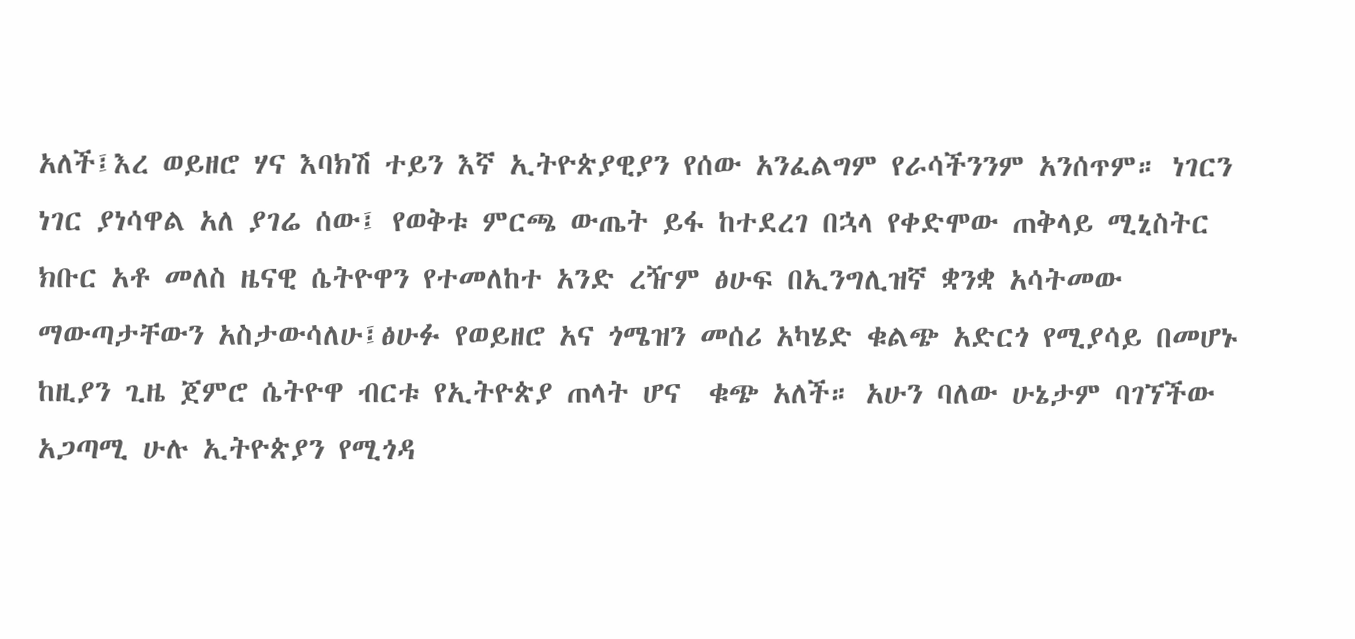አለች፤እረ ወይዘሮ ሃና እባክሽ ተይን እኛ ኢትዮጵያዊያን የሰው አንፈልግም የራሳችንንም አንሰጥም። ነገርን ነገር ያነሳዋል አለ ያገሬ ሰው፤ የወቅቱ ምርጫ ውጤት ይፋ ከተደረገ በኋላ የቀድሞው ጠቅላይ ሚኒስትር ክቡር አቶ መለስ ዜናዊ ሴትዮዋን የተመለከተ አንድ ረዥም ፅሁፍ በኢንግሊዝኛ ቋንቋ አሳትመው ማውጣታቸውን አስታውሳለሁ፤ፅሁፉ የወይዘሮ አና ጎሜዝን መሰሪ አካሄድ ቁልጭ አድርጎ የሚያሳይ በመሆኑ ከዚያን ጊዜ ጀምሮ ሴትዮዋ ብርቱ የኢትዮጵያ ጠላት ሆና  ቁጭ አለች። አሁን ባለው ሁኔታም ባገኘችው አጋጣሚ ሁሉ ኢትዮጵያን የሚጎዳ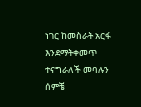ነገር ከመስራት አርፋ እንደማትቀመጥ ተናግራለች መባሉን ሰምቼ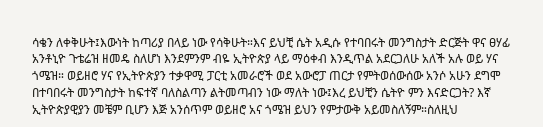ሳቄን ለቀቅሁት፤እውነት ከጣሪያ በላይ ነው የሳቅሁት።እና ይህቺ ሴት አዲሱ የተባበሩት መንግስታት ድርጅት ዋና ፀሃፊ አንቶኒዮ ጉቴሬዝ ዘመዴ ስለሆነ እንደምንም ብዬ ኢትዮጵያ ላይ ማዕቀብ እንዲጥል አደርጋለሁ አለች አሉ ወይ ሃና ጎሜዝ። ወይዘሮ ሃና የኢትዮጵያን ተቃዋሚ ፓርቲ አመራሮች ወደ አውሮፓ ጠርታ የምትወሰውሰው አንሶ አሁን ደግሞ በተባበሩት መንግስታት ከፍተኛ ባለስልጣን ልትመጣብን ነው ማለት ነው፤እረ ይህቺን ሴትዮ ምን እናድርጋት? እኛ ኢትዮጵያዊያን መቼም ቢሆን እጅ አንሰጥም ወይዘሮ አና ጎሜዝ ይህን የምታውቅ አይመስለኝም።ስለዚህ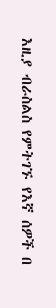እዚያ ብራስልስ የምትገኙ የእኛ ሰዎች በ